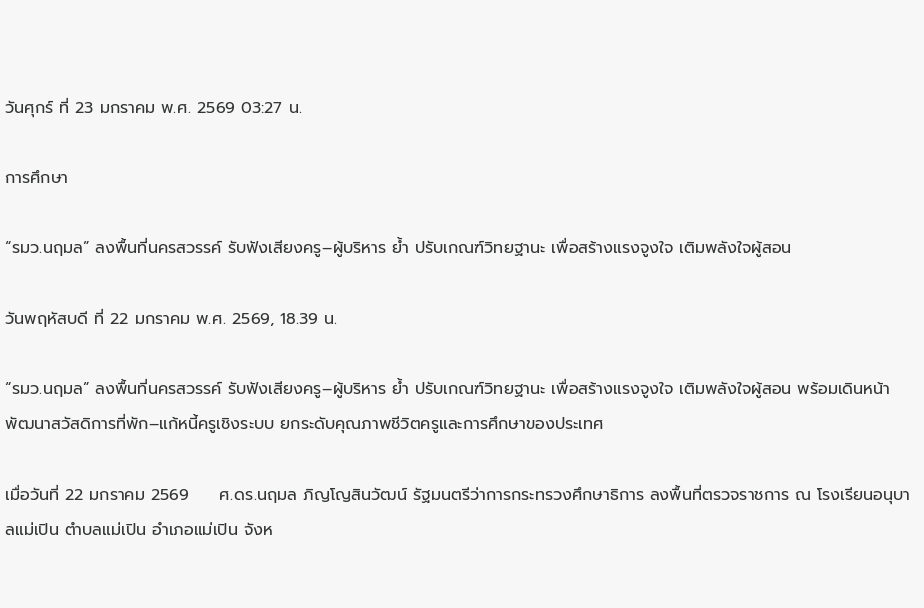วันศุกร์ ที่ 23 มกราคม พ.ศ. 2569 03:27 น.

การศึกษา

“รมว.นฤมล” ลงพื้นที่นครสวรรค์ รับฟังเสียงครู–ผู้บริหาร ย้ำ ปรับเกณฑ์วิทยฐานะ เพื่อสร้างแรงจูงใจ เติมพลังใจผู้สอน

วันพฤหัสบดี ที่ 22 มกราคม พ.ศ. 2569, 18.39 น.

“รมว.นฤมล” ลงพื้นที่นครสวรรค์ รับฟังเสียงครู–ผู้บริหาร ย้ำ ปรับเกณฑ์วิทยฐานะ เพื่อสร้างแรงจูงใจ เติมพลังใจผู้สอน พร้อมเดินหน้า พัฒนาสวัสดิการที่พัก–แก้หนี้ครูเชิงระบบ ยกระดับคุณภาพชีวิตครูและการศึกษาของประเทศ

เมื่อวันที่ 22 มกราคม 2569     ศ.ดร.นฤมล ภิญโญสินวัฒน์ รัฐมนตรีว่าการกระทรวงศึกษาธิการ ลงพื้นที่ตรวจราชการ ณ โรงเรียนอนุบาลแม่เปิน ตำบลแม่เปิน อำเภอแม่เปิน จังห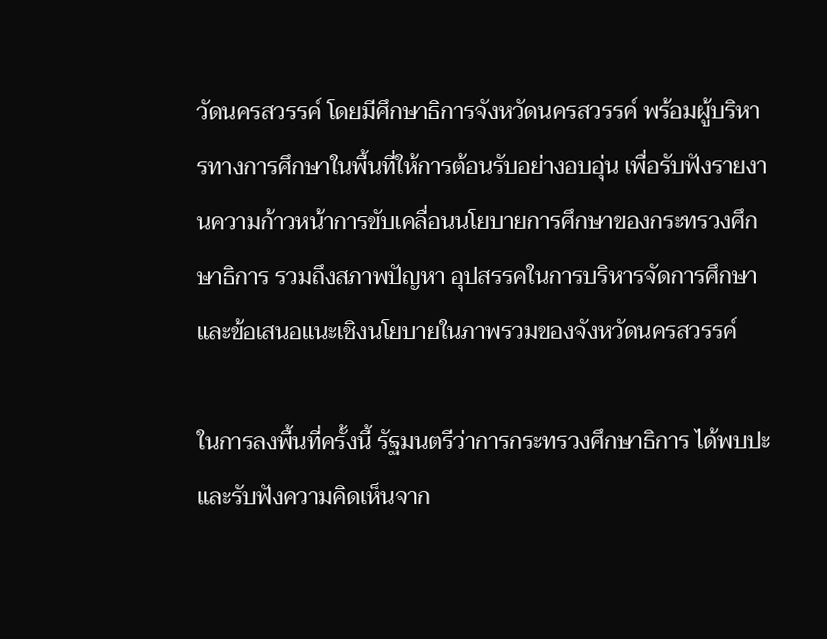วัดนครสวรรค์ โดยมีศึกษาธิการจังหวัดนครสวรรค์ พร้อมผู้บริหารทางการศึกษาในพื้นที่ให้การต้อนรับอย่างอบอุ่น เพื่อรับฟังรายงานความก้าวหน้าการขับเคลื่อนนโยบายการศึกษาของกระทรวงศึกษาธิการ รวมถึงสภาพปัญหา อุปสรรคในการบริหารจัดการศึกษา และข้อเสนอแนะเชิงนโยบายในภาพรวมของจังหวัดนครสวรรค์

ในการลงพื้นที่ครั้งนี้ รัฐมนตรีว่าการกระทรวงศึกษาธิการ ได้พบปะและรับฟังความคิดเห็นจาก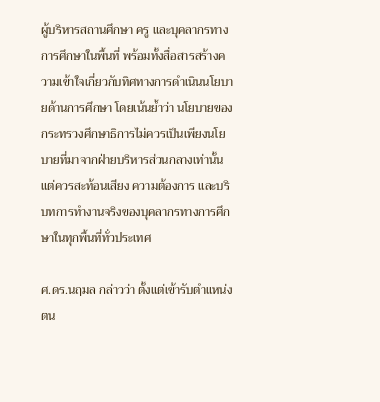ผู้บริหารสถานศึกษา ครู และบุคลากรทางการศึกษาในพื้นที่ พร้อมทั้งสื่อสารสร้างความเข้าใจเกี่ยวกับทิศทางการดำเนินนโยบายด้านการศึกษา โดยเน้นย้ำว่า นโยบายของกระทรวงศึกษาธิการไม่ควรเป็นเพียงนโยบายที่มาจากฝ่ายบริหารส่วนกลางเท่านั้น แต่ควรสะท้อนเสียง ความต้องการ และบริบทการทำงานจริงของบุคลากรทางการศึกษาในทุกพื้นที่ทั่วประเทศ

ศ.ดร.นฤมล กล่าวว่า ตั้งแต่เข้ารับตำแหน่ง ตน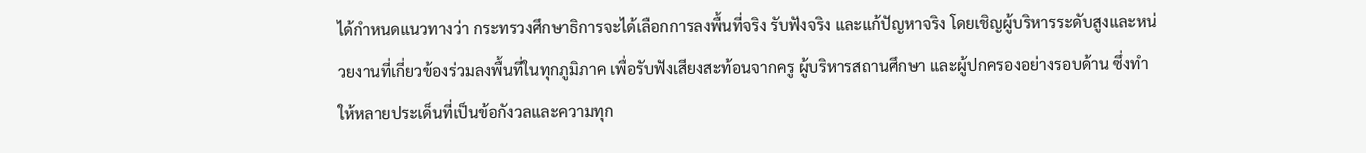ได้กำหนดแนวทางว่า กระทรวงศึกษาธิการจะได้เลือกการลงพื้นที่จริง รับฟังจริง และแก้ปัญหาจริง โดยเชิญผู้บริหารระดับสูงและหน่วยงานที่เกี่ยวข้องร่วมลงพื้นที่ในทุกภูมิภาค เพื่อรับฟังเสียงสะท้อนจากครู ผู้บริหารสถานศึกษา และผู้ปกครองอย่างรอบด้าน ซึ่งทำให้หลายประเด็นที่เป็นข้อกังวลและความทุก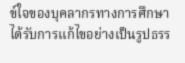ข์ใจของบุคลากรทางการศึกษา ได้รับการแก้ไขอย่างเป็นรูปธรร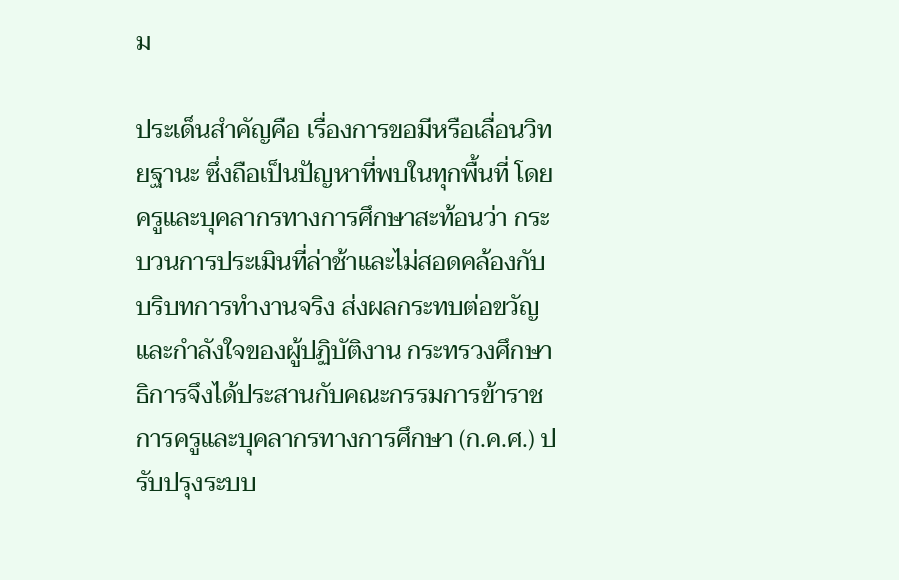ม

ประเด็นสำคัญคือ เรื่องการขอมีหรือเลื่อนวิทยฐานะ ซึ่งถือเป็นปัญหาที่พบในทุกพื้นที่ โดยครูและบุคลากรทางการศึกษาสะท้อนว่า กระบวนการประเมินที่ล่าช้าและไม่สอดคล้องกับบริบทการทำงานจริง ส่งผลกระทบต่อขวัญและกำลังใจของผู้ปฏิบัติงาน กระทรวงศึกษาธิการจึงได้ประสานกับคณะกรรมการข้าราชการครูและบุคลากรทางการศึกษา (ก.ค.ศ.) ปรับปรุงระบบ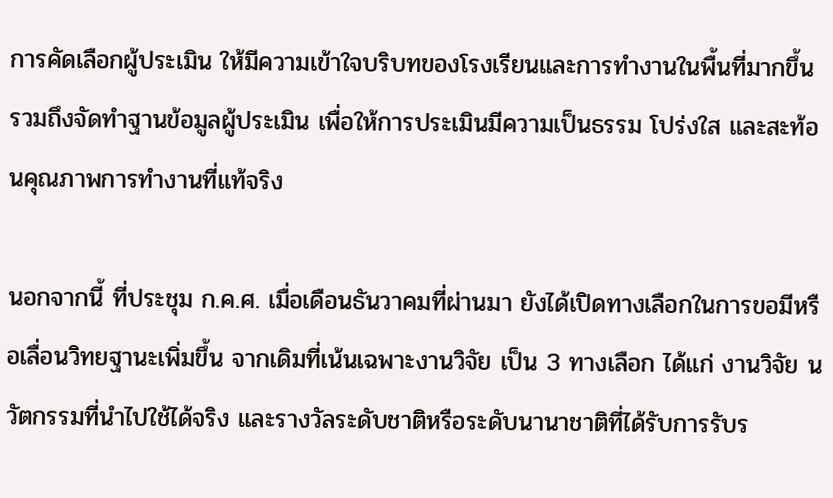การคัดเลือกผู้ประเมิน ให้มีความเข้าใจบริบทของโรงเรียนและการทำงานในพื้นที่มากขึ้น รวมถึงจัดทำฐานข้อมูลผู้ประเมิน เพื่อให้การประเมินมีความเป็นธรรม โปร่งใส และสะท้อนคุณภาพการทำงานที่แท้จริง

นอกจากนี้ ที่ประชุม ก.ค.ศ. เมื่อเดือนธันวาคมที่ผ่านมา ยังได้เปิดทางเลือกในการขอมีหรือเลื่อนวิทยฐานะเพิ่มขึ้น จากเดิมที่เน้นเฉพาะงานวิจัย เป็น 3 ทางเลือก ได้แก่ งานวิจัย นวัตกรรมที่นำไปใช้ได้จริง และรางวัลระดับชาติหรือระดับนานาชาติที่ได้รับการรับร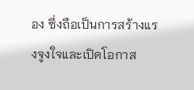อง ซึ่งถือเป็นการสร้างแรงจูงใจและเปิดโอกาส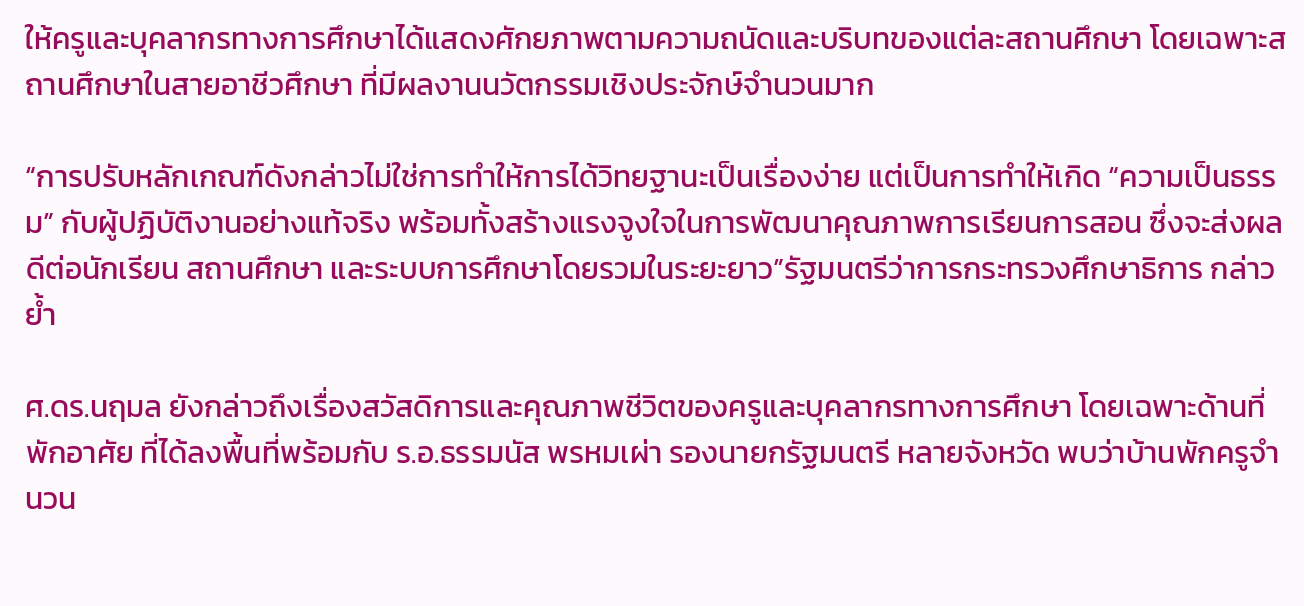ให้ครูและบุคลากรทางการศึกษาได้แสดงศักยภาพตามความถนัดและบริบทของแต่ละสถานศึกษา โดยเฉพาะสถานศึกษาในสายอาชีวศึกษา ที่มีผลงานนวัตกรรมเชิงประจักษ์จำนวนมาก

“การปรับหลักเกณฑ์ดังกล่าวไม่ใช่การทำให้การได้วิทยฐานะเป็นเรื่องง่าย แต่เป็นการทำให้เกิด “ความเป็นธรรม” กับผู้ปฏิบัติงานอย่างแท้จริง พร้อมทั้งสร้างแรงจูงใจในการพัฒนาคุณภาพการเรียนการสอน ซึ่งจะส่งผลดีต่อนักเรียน สถานศึกษา และระบบการศึกษาโดยรวมในระยะยาว”รัฐมนตรีว่าการกระทรวงศึกษาธิการ กล่าวย้ำ

ศ.ดร.นฤมล ยังกล่าวถึงเรื่องสวัสดิการและคุณภาพชีวิตของครูและบุคลากรทางการศึกษา โดยเฉพาะด้านที่พักอาศัย ที่ได้ลงพื้นที่พร้อมกับ ร.อ.ธรรมนัส พรหมเผ่า รองนายกรัฐมนตรี หลายจังหวัด พบว่าบ้านพักครูจำนวน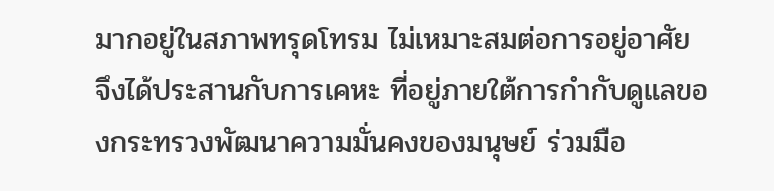มากอยู่ในสภาพทรุดโทรม ไม่เหมาะสมต่อการอยู่อาศัย จึงได้ประสานกับการเคหะ ที่อยู่ภายใต้การกำกับดูแลของกระทรวงพัฒนาความมั่นคงของมนุษย์ ร่วมมือ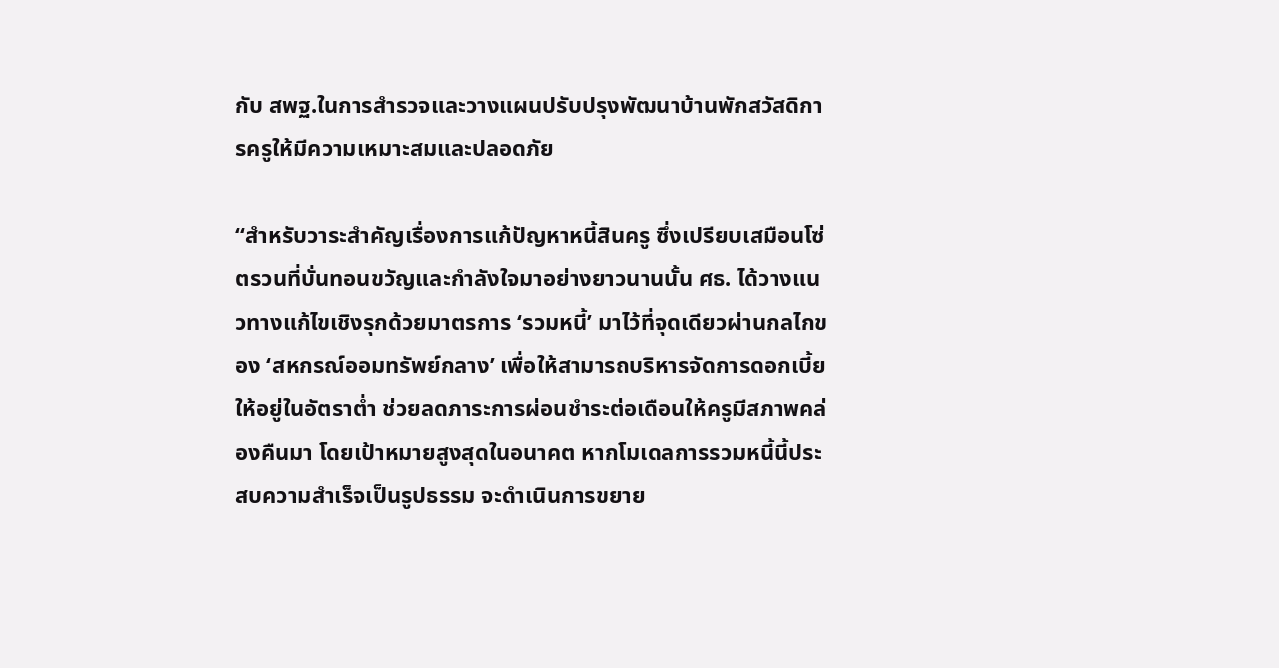กับ สพฐ.ในการสำรวจและวางแผนปรับปรุงพัฒนาบ้านพักสวัสดิการครูให้มีความเหมาะสมและปลอดภัย

“สำหรับวาระสำคัญเรื่องการแก้ปัญหาหนี้สินครู ซึ่งเปรียบเสมือนโซ่ตรวนที่บั่นทอนขวัญและกำลังใจมาอย่างยาวนานนั้น ศธ. ได้วางแนวทางแก้ไขเชิงรุกด้วยมาตรการ ‘รวมหนี้’ มาไว้ที่จุดเดียวผ่านกลไกของ ‘สหกรณ์ออมทรัพย์กลาง’ เพื่อให้สามารถบริหารจัดการดอกเบี้ยให้อยู่ในอัตราต่ำ ช่วยลดภาระการผ่อนชำระต่อเดือนให้ครูมีสภาพคล่องคืนมา โดยเป้าหมายสูงสุดในอนาคต หากโมเดลการรวมหนี้นี้ประสบความสำเร็จเป็นรูปธรรม จะดำเนินการขยาย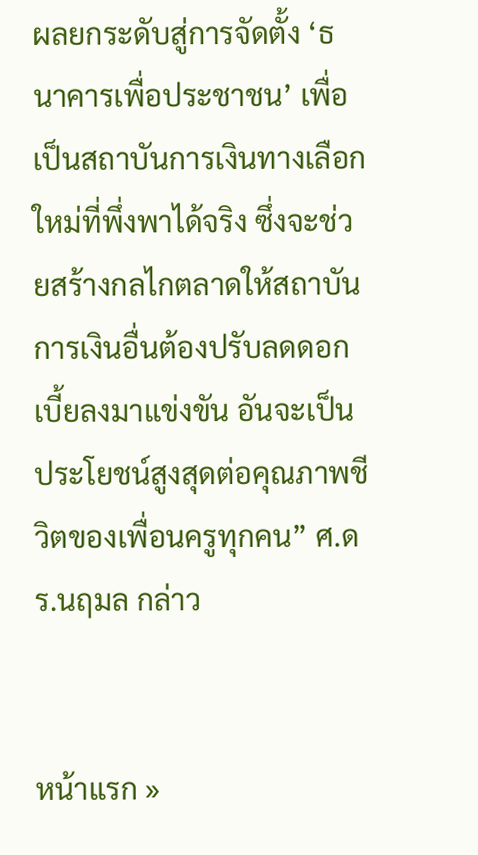ผลยกระดับสู่การจัดตั้ง ‘ธนาคารเพื่อประชาชน’ เพื่อเป็นสถาบันการเงินทางเลือกใหม่ที่พึ่งพาได้จริง ซึ่งจะช่วยสร้างกลไกตลาดให้สถาบันการเงินอื่นต้องปรับลดดอกเบี้ยลงมาแข่งขัน อันจะเป็นประโยชน์สูงสุดต่อคุณภาพชีวิตของเพื่อนครูทุกคน” ศ.ดร.นฤมล กล่าว


หน้าแรก »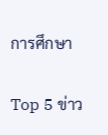การศึกษา

Top 5 ข่าว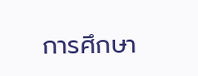การศึกษา